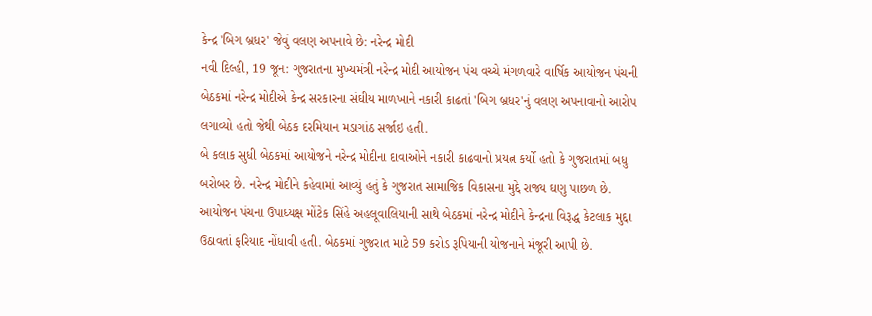કેન્દ્ર 'બિગ બ્રધર' જેવું વલણ અપનાવે છે: નરેન્દ્ર મોદી
નવી દિલ્હી, 19 જૂન: ગુજરાતના મુખ્યમંત્રી નરેન્દ્ર મોદી આયોજન પંચ વચ્ચે મંગળવારે વાર્ષિક આયોજન પંચની બેઠકમાં નરેન્દ્ર મોદીએ કેન્દ્ર સરકારના સંઘીય માળખાને નકારી કાઢતાં 'બિગ બ્રધર'નું વલણ અપનાવાનો આરોપ લગાવ્યો હતો જેથી બેઠક દરમિયાન મડાગાંઠ સર્જાઇ હતી.
બે કલાક સુધી બેઠકમાં આયોજને નરેન્દ્ર મોદીના દાવાઓને નકારી કાઢવાનો પ્રયત્ન કર્યો હતો કે ગુજરાતમાં બધુ બરોબર છે. નરેન્દ્ર મોદીને કહેવામાં આવ્યું હતું કે ગુજરાત સામાજિક વિકાસના મુદ્દે રાજ્ય ઘણુ પાછળ છે. આયોજન પંચના ઉપાધ્યક્ષ મોંટેક સિંહે અહલૂવાલિયાની સાથે બેઠકમાં નરેન્દ્ર મોદીને કેન્દ્રના વિરૂદ્ધ કેટલાક મુદ્દા ઉઠાવતાં ફરિયાદ નોંધાવી હતી. બેઠકમાં ગુજરાત માટે 59 કરોડ રૂપિયાની યોજનાને મંજૂરી આપી છે.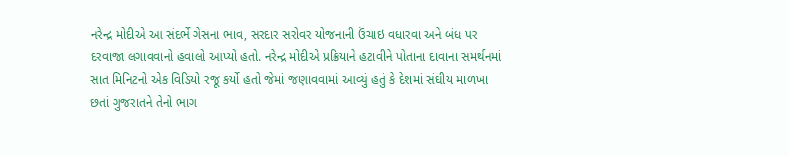નરેન્દ્ર મોદીએ આ સંદર્ભે ગેસના ભાવ, સરદાર સરોવર યોજનાની ઉંચાઇ વધારવા અને બંધ પર દરવાજા લગાવવાનો હવાલો આપ્યો હતો. નરેન્દ્ર મોદીએ પ્રક્રિયાને હટાવીને પોતાના દાવાના સમર્થનમાં સાત મિનિટનો એક વિડિયો રજૂ કર્યો હતો જેમાં જણાવવામાં આવ્યું હતું કે દેશમાં સંઘીય માળખા છતાં ગુજરાતને તેનો ભાગ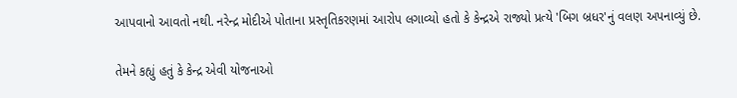આપવાનો આવતો નથી. નરેન્દ્ર મોદીએ પોતાના પ્રસ્તૃતિકરણમાં આરોપ લગાવ્યો હતો કે કેન્દ્રએ રાજ્યો પ્રત્યે 'બિગ બ્રધર'નું વલણ અપનાવ્યું છે.

તેમને કહ્યું હતું કે કેન્દ્ર એવી યોજનાઓ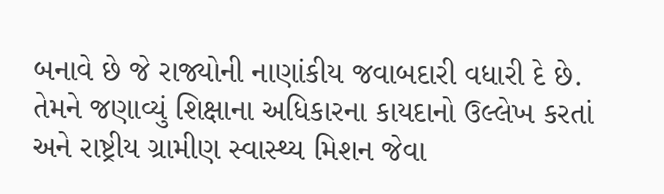બનાવે છે જે રાજ્યોની નાણાંકીય જવાબદારી વધારી દે છે. તેમને જણાવ્યું શિક્ષાના અધિકારના કાયદાનો ઉલ્લેખ કરતાં અને રાષ્ટ્રીય ગ્રામીણ સ્વાસ્થ્ય મિશન જેવા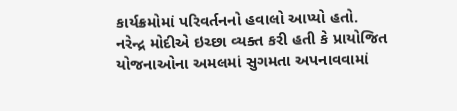કાર્યક્રમોમાં પરિવર્તનનો હવાલો આપ્યો હતો.
નરેન્દ્ર મોદીએ ઇચ્છા વ્યક્ત કરી હતી કે પ્રાયોજિત યોજનાઓના અમલમાં સુગમતા અપનાવવામાં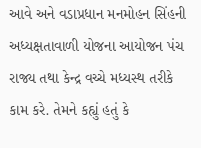આવે અને વડાપ્રધાન મનમોહન સિંહની અધ્યક્ષતાવાળી યોજના આયોજન પંચ રાજ્ય તથા કેન્દ્ર વચ્ચે મધ્યસ્થ તરીકે કામ કરે. તેમને કહ્યું હતું કે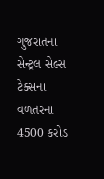ગુજરાતના સેન્ટ્રલ સેલ્સ ટેક્સના વળતરના 4500 કરોડ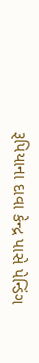રૂપિયાના દાવા કેન્દ્ર પાસે પેન્ડિંગ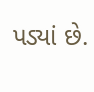પડ્યાં છે.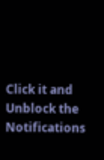Click it and Unblock the Notifications